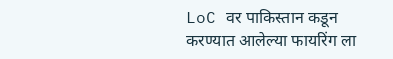LoC वर पाकिस्तान कडून करण्यात आलेल्या फायरिंग ला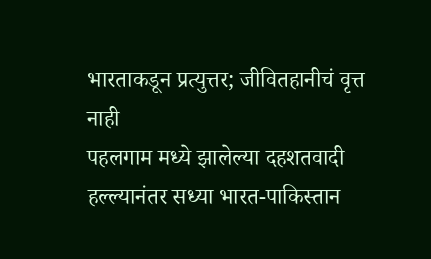भारताकडून प्रत्युत्तर; जीवितहानीचं वृत्त नाही
पहलगाम मध्ये झालेल्या दहशतवादी हल्ल्यानंतर सध्या भारत-पाकिस्तान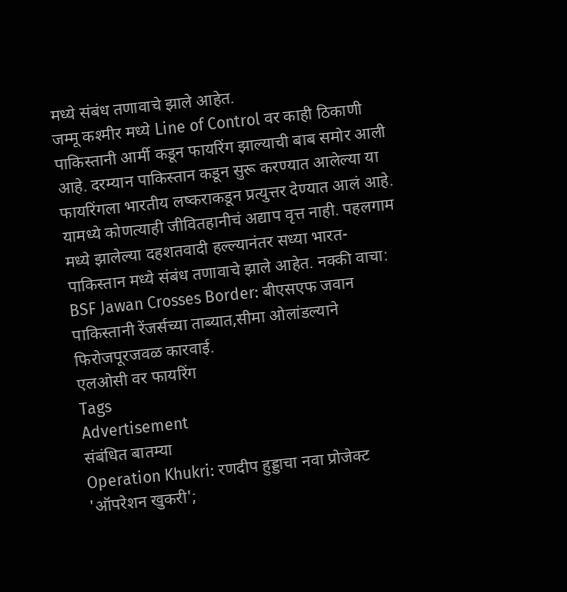मध्ये संबंध तणावाचे झाले आहेत.
जम्मू कश्मीर मध्ये Line of Control वर काही ठिकाणी पाकिस्तानी आर्मी कडून फायरिंग झाल्याची बाब समोर आली आहे. दरम्यान पाकिस्तान कडून सुरू करण्यात आलेल्या या फायरिंगला भारतीय लष्कराकडून प्रत्युत्तर देण्यात आलं आहे. यामध्ये कोणत्याही जीवितहानीचं अद्याप वृत्त नाही. पहलगाम मध्ये झालेल्या दहशतवादी हल्ल्यानंतर सध्या भारत-पाकिस्तान मध्ये संबंध तणावाचे झाले आहेत. नक्की वाचा: BSF Jawan Crosses Border: बीएसएफ जवान पाकिस्तानी रेंजर्सच्या ताब्यात,सीमा ओलांडल्याने फिरोजपूरजवळ कारवाई.
एलओसी वर फायरिंग
Tags
Advertisement
संबंधित बातम्या
Operation Khukri: रणदीप हुड्डाचा नवा प्रोजेक्ट 'ऑपरेशन खुकरी';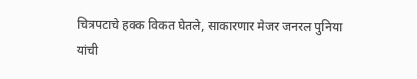चित्रपटाचे हक्क विकत घेतले, साकारणार मेजर जनरल पुनिया यांची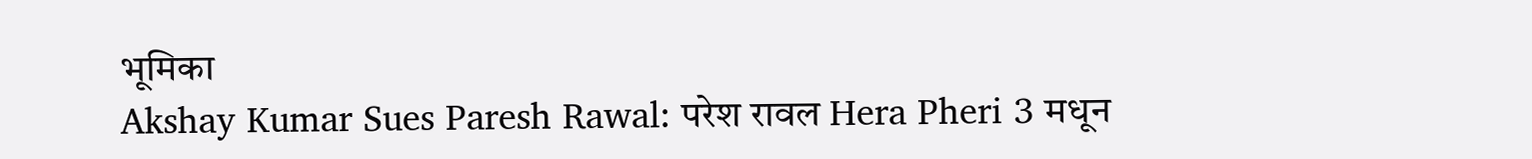भूमिका
Akshay Kumar Sues Paresh Rawal: परेश रावल Hera Pheri 3 मधून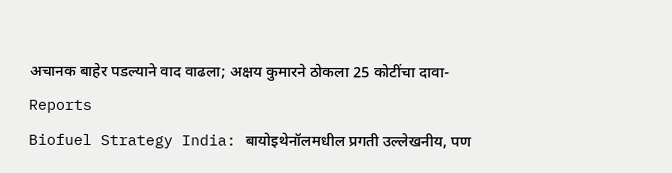अचानक बाहेर पडल्याने वाद वाढला; अक्षय कुमारने ठोकला 25 कोटींचा दावा- Reports
Biofuel Strategy India: बायोइथेनॉलमधील प्रगती उल्लेखनीय, पण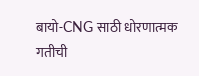बायो-CNG साठी धोरणात्मक गतीची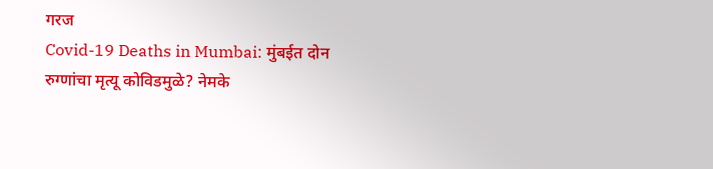गरज
Covid-19 Deaths in Mumbai: मुंबईत दोन रुग्णांचा मृत्यू कोविडमुळे? नेमके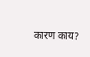कारण काय?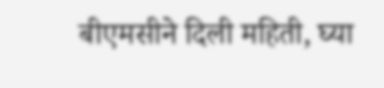बीएमसीने दिली महिती, घ्या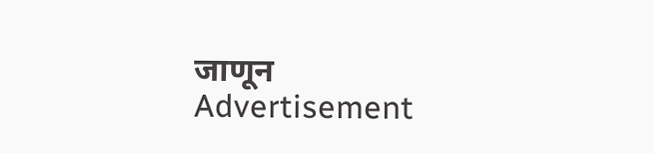जाणून
Advertisement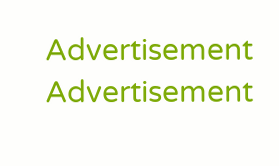Advertisement
Advertisement